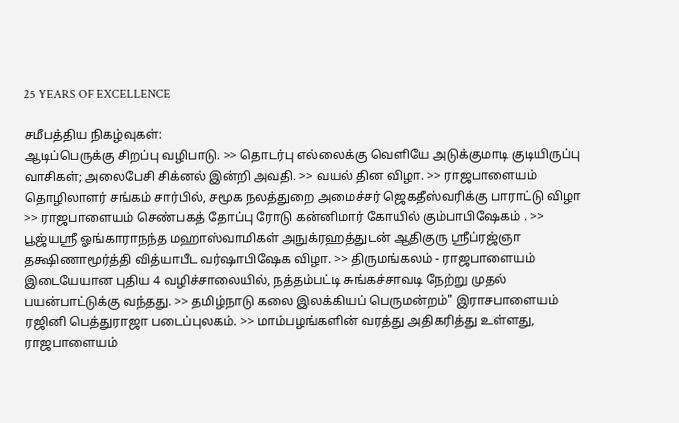25 YEARS OF EXCELLENCE

சமீபத்திய நிகழ்வுகள்:
ஆடிப்பெருக்கு சிறப்பு வழிபாடு. >> தொடர்பு எல்லைக்கு வெளியே அடுக்குமாடி குடியிருப்பு வாசிகள்; அலைபேசி சிக்னல் இன்றி அவதி. >> வயல் தின விழா. >> ராஜபாளையம் தொழிலாளர் சங்கம் சார்பில், சமூக நலத்துறை அமைச்சர் ஜெகதீஸ்வரிக்கு பாராட்டு விழா >> ராஜபாளையம் செண்பகத் தோப்பு ரோடு கன்னிமார் கோயில் கும்பாபிஷேகம் . >> பூஜ்யஸ்ரீ ஓங்காராநந்த மஹாஸ்வாமிகள் அநுக்ரஹத்துடன் ஆதிகுரு ஸ்ரீப்ரஜ்ஞா தக்ஷிணாமூர்த்தி வித்யாபீட வர்ஷாபிஷேக விழா. >> திருமங்கலம் - ராஜபாளையம் இடையேயான புதிய 4 வழிச்சாலையில், நத்தம்பட்டி சுங்கச்சாவடி நேற்று முதல் பயன்பாட்டுக்கு வந்தது. >> தமிழ்நாடு கலை இலக்கியப் பெருமன்றம்" இராசபாளையம் ரஜினி பெத்துராஜா படைப்புலகம். >> மாம்பழங்களின் வரத்து அதிகரித்து உள்ளது, ராஜபாளையம்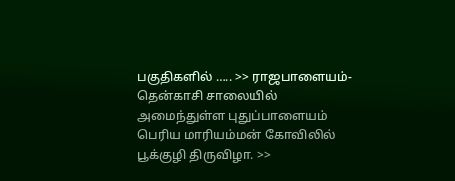பகுதிகளில் ….. >> ராஜபாளையம்-தென்காசி சாலையில் அமைந்துள்ள புதுப்பாளையம் பெரிய மாரியம்மன் கோவிலில் பூக்குழி திருவிழா. >>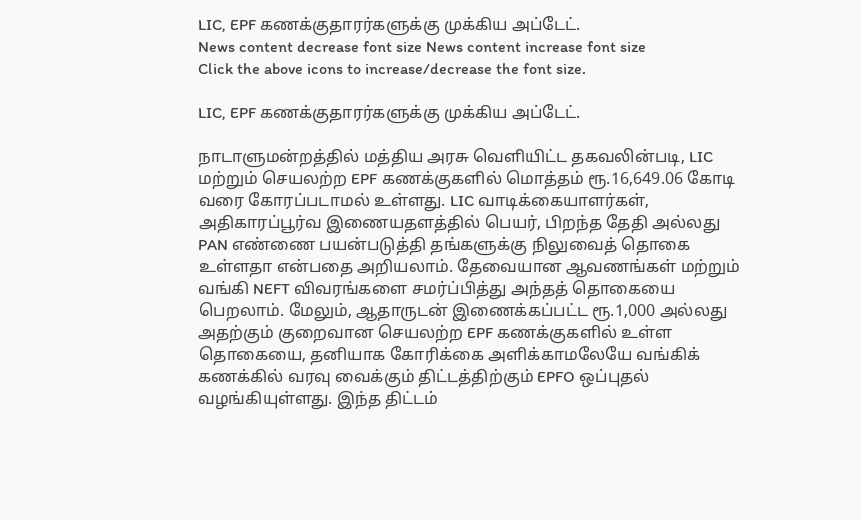LIC, EPF கணக்குதாரர்களுக்கு முக்கிய அப்டேட்.
News content decrease font size News content increase font size
Click the above icons to increase/decrease the font size.

LIC, EPF கணக்குதாரர்களுக்கு முக்கிய அப்டேட்.

நாடாளுமன்றத்தில் மத்திய அரசு வெளியிட்ட தகவலின்படி, LIC மற்றும் செயலற்ற EPF கணக்குகளில் மொத்தம் ரூ.16,649.06 கோடி வரை கோரப்படாமல் உள்ளது. LIC வாடிக்கையாளர்கள், அதிகாரப்பூர்வ இணையதளத்தில் பெயர், பிறந்த தேதி அல்லது PAN எண்ணை பயன்படுத்தி தங்களுக்கு நிலுவைத் தொகை உள்ளதா என்பதை அறியலாம். தேவையான ஆவணங்கள் மற்றும் வங்கி NEFT விவரங்களை சமர்ப்பித்து அந்தத் தொகையை பெறலாம். மேலும், ஆதாருடன் இணைக்கப்பட்ட ரூ.1,000 அல்லது அதற்கும் குறைவான செயலற்ற EPF கணக்குகளில் உள்ள தொகையை, தனியாக கோரிக்கை அளிக்காமலேயே வங்கிக் கணக்கில் வரவு வைக்கும் திட்டத்திற்கும் EPFO ஒப்புதல் வழங்கியுள்ளது. இந்த திட்டம்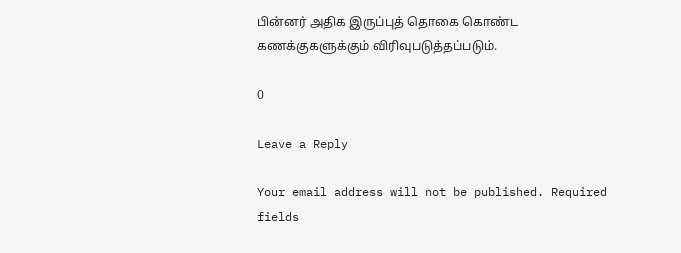பின்னர் அதிக இருப்புத் தொகை கொண்ட கணக்குகளுக்கும் விரிவுபடுத்தப்படும்.

0

Leave a Reply

Your email address will not be published. Required fields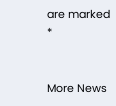are marked *


More News